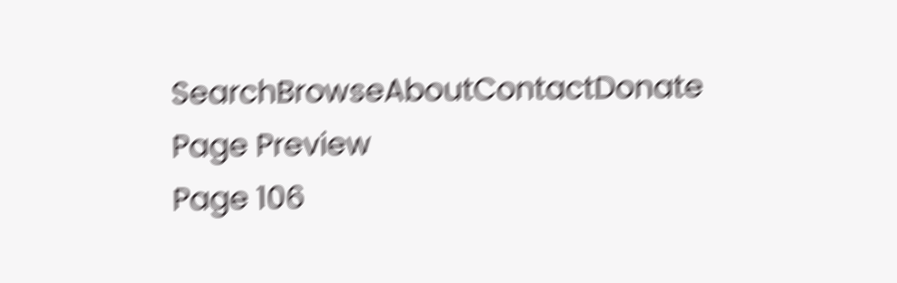SearchBrowseAboutContactDonate
Page Preview
Page 106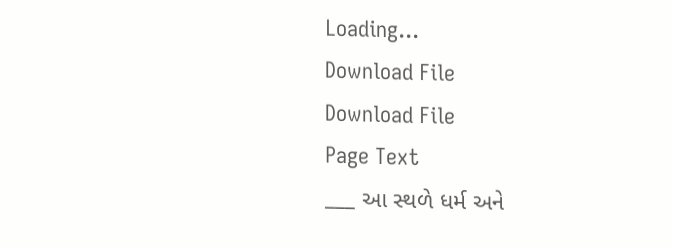Loading...
Download File
Download File
Page Text
___ આ સ્થળે ધર્મ અને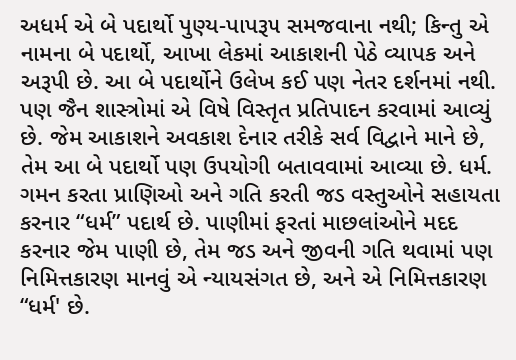અધર્મ એ બે પદાર્થો પુણ્ય-પાપરૂ૫ સમજવાના નથી; કિન્તુ એ નામના બે પદાર્થો, આખા લેકમાં આકાશની પેઠે વ્યાપક અને અરૂપી છે. આ બે પદાર્થોને ઉલેખ કઈ પણ નેતર દર્શનમાં નથી. પણ જૈન શાસ્ત્રોમાં એ વિષે વિસ્તૃત પ્રતિપાદન કરવામાં આવ્યું છે. જેમ આકાશને અવકાશ દેનાર તરીકે સર્વ વિદ્વાને માને છે, તેમ આ બે પદાર્થો પણ ઉપયોગી બતાવવામાં આવ્યા છે. ધર્મ. ગમન કરતા પ્રાણિઓ અને ગતિ કરતી જડ વસ્તુઓને સહાયતા કરનાર “ધર્મ” પદાર્થ છે. પાણીમાં ફરતાં માછલાંઓને મદદ કરનાર જેમ પાણી છે, તેમ જડ અને જીવની ગતિ થવામાં પણ નિમિત્તકારણ માનવું એ ન્યાયસંગત છે, અને એ નિમિત્તકારણ “ધર્મ' છે.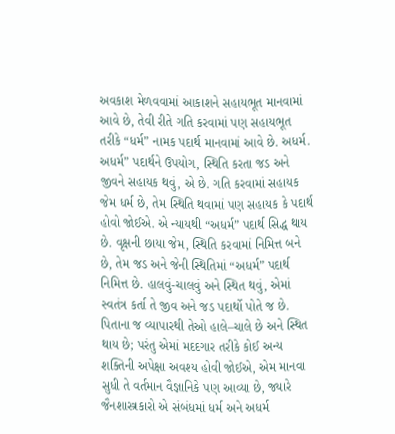અવકાશ મેળવવામાં આકાશને સહાયભૂત માનવામાં આવે છે, તેવી રીતે ગતિ કરવામાં પણ સહાયભૂત તરીકે “ધર્મ” નામક પદાર્થ માનવામાં આવે છે. અધર્મ. અધર્મ” પદાર્થને ઉપયોગ, સ્થિતિ કરતા જડ અને જીવને સહાયક થવું, એ છે. ગતિ કરવામાં સહાયક જેમ ધર્મ છે, તેમ સ્થિતિ થવામાં પણ સહાયક કે પદાર્થ હોવો જોઈએ. એ ન્યાયથી “અધર્મ” પદાર્થ સિદ્ધ થાય છે. વૃક્ષની છાયા જેમ, સ્થિતિ કરવામાં નિમિત્ત બને છે, તેમ જડ અને જેની સ્થિતિમાં “અધર્મ” પદાર્થ નિમિત્ત છે. હાલવું-ચાલવું અને સ્થિત થવું, એમાં સ્વતંત્ર કર્તા તે જીવ અને જડ પદાર્થો પોતે જ છે. પિતાના જ વ્યાપારથી તેઓ હાલે–ચાલે છે અને સ્થિત થાય છે; પરંતુ એમાં મદદગાર તરીકે કોઈ અન્ય શક્તિની અપેક્ષા અવશ્ય હોવી જોઈએ, એમ માનવા સુધી તે વર્તમાન વૈજ્ઞાનિકે પણ આવ્યા છે, જ્યારે જૈનશાસ્ત્રકારો એ સંબંધમાં ધર્મ અને અધર્મ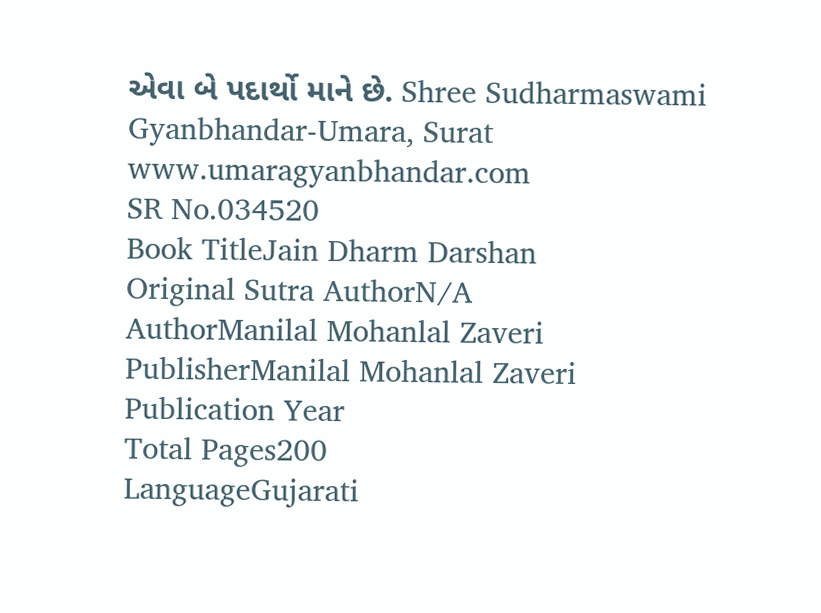એવા બે પદાર્થો માને છે. Shree Sudharmaswami Gyanbhandar-Umara, Surat www.umaragyanbhandar.com
SR No.034520
Book TitleJain Dharm Darshan
Original Sutra AuthorN/A
AuthorManilal Mohanlal Zaveri
PublisherManilal Mohanlal Zaveri
Publication Year
Total Pages200
LanguageGujarati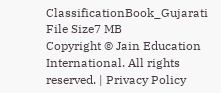ClassificationBook_Gujarati
File Size7 MB
Copyright © Jain Education International. All rights reserved. | Privacy Policy